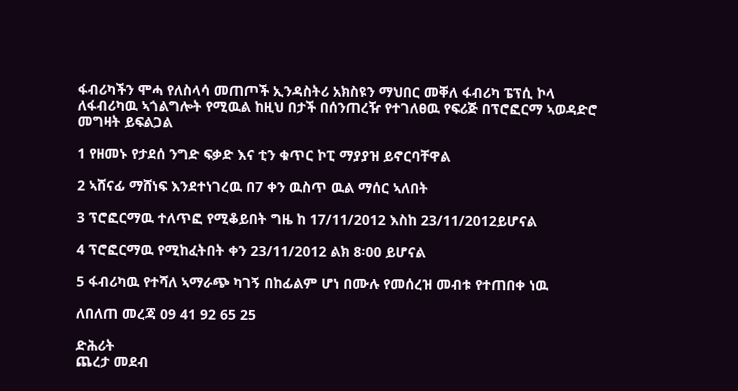ፋብሪካችን ሞሓ የለስላሳ መጠጦች ኢንዳስትሪ አክስዩን ማህበር መቐለ ፋብሪካ ፔፕሲ ኮላ ለፋብሪካዉ ኣጎልግሎት የሚዉል ከዚህ በታች በሰንጠረዥ የተገለፀዉ የፍሪጅ በፕሮፎርማ ኣወዳድሮ መግዛት ይፍልጋል

1 የዘመኑ የታደሰ ንግድ ፍቃድ እና ቲን ቁጥር ኮፒ ማያያዝ ይኖርባቸዋል

2 ኣሸናፊ ማሸነፍ እንደተነገረዉ በ7 ቀን ዉስጥ ዉል ማሰር ኣለበት

3 ፕሮፎርማዉ ተለጥፎ የሚቆይበት ግዜ ከ 17/11/2012 እስከ 23/11/2012ይሆናል

4 ፕሮፎርማዉ የሚከፈትበት ቀን 23/11/2012 ልክ 8፡00 ይሆናል

5 ፋብሪካዉ የተሻለ ኣማራጭ ካገኝ በከፊልም ሆነ በሙሉ የመሰረዝ መብቱ የተጠበቀ ነዉ

ለበለጠ መረጃ 09 41 92 65 25

ድሕሪት
ጨረታ መደብ